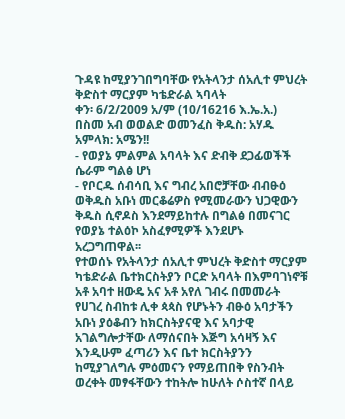ጉዳዩ ከሚያንገበግባቸው የአትላንታ ሰአሊተ ምህረት ቅድስተ ማርያም ካቴድራል ኣባላት
ቀን፡ 6/2/2009 አ/ም (10/16216 እ.ኤ.አ.)
በስመ አብ ወወልድ ወመንፈስ ቅዱስ: አሃዱ አምላክ: አሜን!!
- የወያኔ ምልምል አባላት እና ድብቅ ደጋፊወችች ሴራም ግልፅ ሆነ
- የቦርዱ ሰብሳቢ እና ግብረ አበሮቻቸው ብብፁዕ ወቅዱስ አቡነ መርቆሬዎስ የሚመራውን ህጋዊውን ቅዱስ ሲኖዶስ እንደማይከተሉ በግልፅ በመናገር የወያኔ ተልዕኮ አስፈፃሚዎች እንደሆኑ አረጋግጠዋል፡፡
የተወሰኑ የአትላንታ ሰአሊተ ምህረት ቅድስተ ማርያም ካቴድራል ቤተክርስትያን ቦርድ አባላት በእምባገነኖቹ አቶ አባተ ዘውዴ አና አቶ አየለ ገብሩ በመመራት የሀገረ ስብከቱ ሊቀ ጳጳስ የሆኑትን ብፁዕ አባታችን አቡነ ያዕቆብን ከክርስትያናዊ እና አባታዊ አገልግሎታቸው ለማሰናበት እጅግ አሳዛኝ እና እንዲሁም ፈጣሪን እና ቤተ ክርስትያንን ከሚያገለግሉ ምዕመናን የማይጠበቅ የስንብት ወረቀት መፃፋቸውን ተከትሎ ከሁለት ሶስተኛ በላይ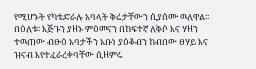የሚሆኑት የካቴድራሉ አባላት ቅሬታቸውን ሲያሰሙ ዉለዋል፡፡ በዕለቱ፡ እጅጉን ያዘኑ ምዕመናን በከፍተኛ ለቅሶ እና ሃዘን ተዉጠው ብፁዕ አባታችን አቡነ ያዕቆብን ከብበው ፀሃይ እና ዝናብ እየተፈራረቀባቸው ሲዘምሩ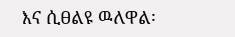እና ሲፀልዩ ዉለዋል፡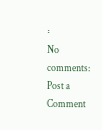፡
No comments:
Post a Comment